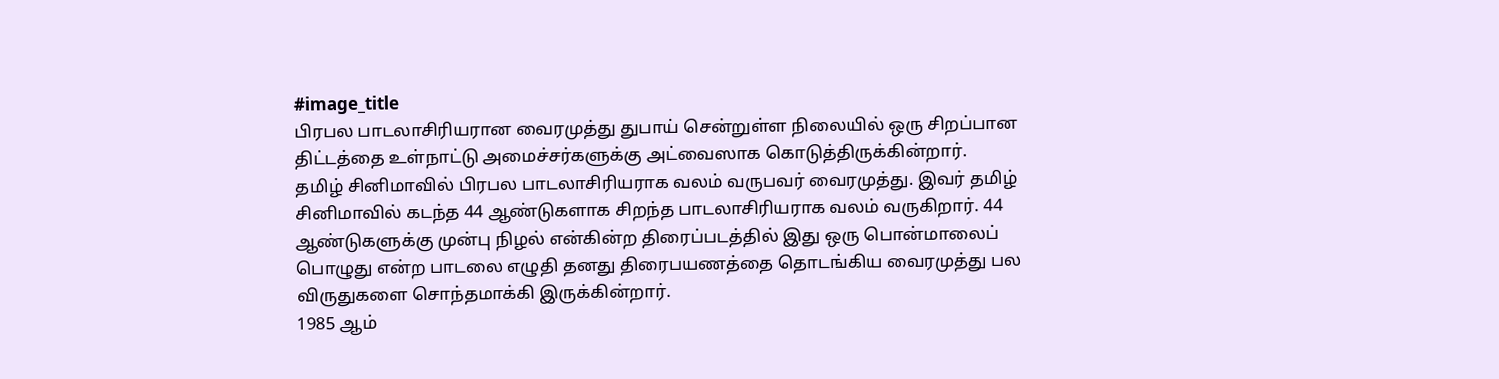#image_title
பிரபல பாடலாசிரியரான வைரமுத்து துபாய் சென்றுள்ள நிலையில் ஒரு சிறப்பான திட்டத்தை உள்நாட்டு அமைச்சர்களுக்கு அட்வைஸாக கொடுத்திருக்கின்றார்.
தமிழ் சினிமாவில் பிரபல பாடலாசிரியராக வலம் வருபவர் வைரமுத்து. இவர் தமிழ் சினிமாவில் கடந்த 44 ஆண்டுகளாக சிறந்த பாடலாசிரியராக வலம் வருகிறார். 44 ஆண்டுகளுக்கு முன்பு நிழல் என்கின்ற திரைப்படத்தில் இது ஒரு பொன்மாலைப் பொழுது என்ற பாடலை எழுதி தனது திரைபயணத்தை தொடங்கிய வைரமுத்து பல விருதுகளை சொந்தமாக்கி இருக்கின்றார்.
1985 ஆம்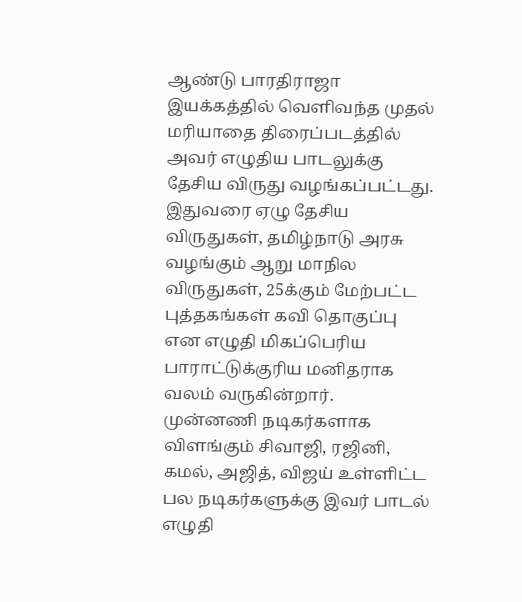ஆண்டு பாரதிராஜா இயக்கத்தில் வெளிவந்த முதல் மரியாதை திரைப்படத்தில் அவர் எழுதிய பாடலுக்கு தேசிய விருது வழங்கப்பட்டது. இதுவரை ஏழு தேசிய விருதுகள், தமிழ்நாடு அரசு வழங்கும் ஆறு மாநில விருதுகள், 25க்கும் மேற்பட்ட புத்தகங்கள் கவி தொகுப்பு என எழுதி மிகப்பெரிய பாராட்டுக்குரிய மனிதராக வலம் வருகின்றார்.
முன்னணி நடிகர்களாக விளங்கும் சிவாஜி, ரஜினி, கமல், அஜித், விஜய் உள்ளிட்ட பல நடிகர்களுக்கு இவர் பாடல் எழுதி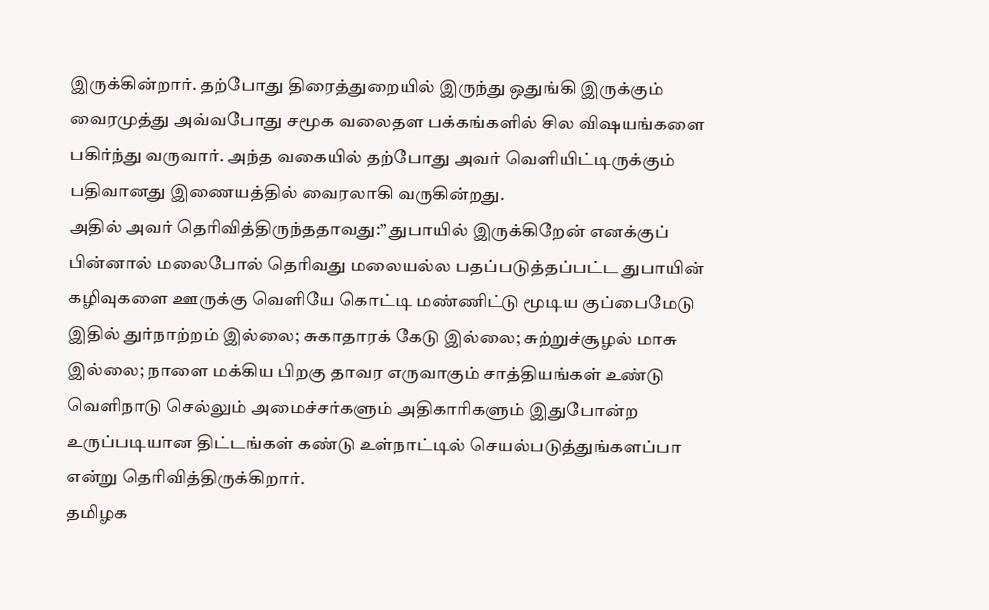இருக்கின்றார். தற்போது திரைத்துறையில் இருந்து ஒதுங்கி இருக்கும் வைரமுத்து அவ்வபோது சமூக வலைதள பக்கங்களில் சில விஷயங்களை பகிர்ந்து வருவார். அந்த வகையில் தற்போது அவர் வெளியிட்டிருக்கும் பதிவானது இணையத்தில் வைரலாகி வருகின்றது.
அதில் அவர் தெரிவித்திருந்ததாவது:” துபாயில் இருக்கிறேன் எனக்குப் பின்னால் மலைபோல் தெரிவது மலையல்ல பதப்படுத்தப்பட்ட துபாயின் கழிவுகளை ஊருக்கு வெளியே கொட்டி மண்ணிட்டு மூடிய குப்பைமேடு இதில் துர்நாற்றம் இல்லை; சுகாதாரக் கேடு இல்லை; சுற்றுச்சூழல் மாசு இல்லை; நாளை மக்கிய பிறகு தாவர எருவாகும் சாத்தியங்கள் உண்டு வெளிநாடு செல்லும் அமைச்சர்களும் அதிகாரிகளும் இதுபோன்ற உருப்படியான திட்டங்கள் கண்டு உள்நாட்டில் செயல்படுத்துங்களப்பா என்று தெரிவித்திருக்கிறார்.
தமிழக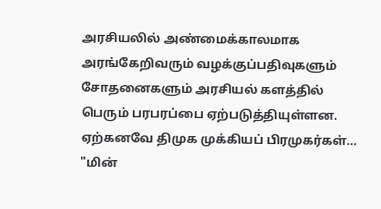அரசியலில் அண்மைக்காலமாக அரங்கேறிவரும் வழக்குப்பதிவுகளும் சோதனைகளும் அரசியல் களத்தில் பெரும் பரபரப்பை ஏற்படுத்தியுள்ளன. ஏற்கனவே திமுக முக்கியப் பிரமுகர்கள்…
"மின்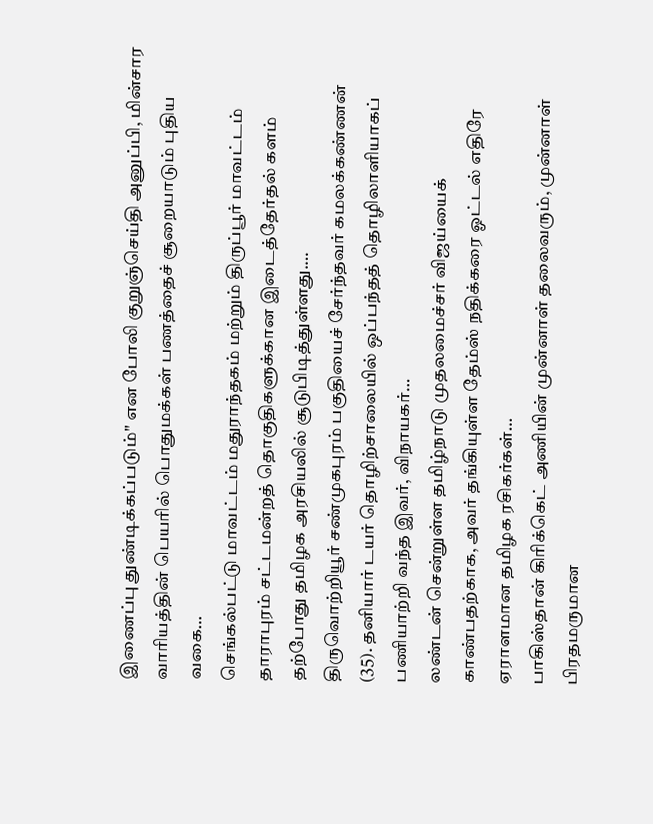இணைப்பு துண்டிக்கப்படும்" என போலி குறுஞ்செய்தி அனுப்பி, மின்சார வாரியத்தின் பெயரில் பொதுமக்கள் பணத்தைச் சூறையாடும் புதிய வகை…
செங்கல்பட்டு மாவட்டம் மதுராந்தகம் மற்றும் திருப்பூர் மாவட்டம் தாராபுரம் சட்டமன்றத் தொகுதிகளுக்கான இடைத்தேர்தல் களம் தற்போது தமிழக அரசியலில் சூடுபிடித்துள்ளது.…
திருவொற்றியூர் சண்முகபுரம் பகுதியைச் சேர்ந்தவர் கமலக்கண்ணன் (35). தனியார் டயர் தொழிற்சாலையில் ஒப்பந்தத் தொழிலாளியாகப் பணியாற்றி வந்த இவர், விநாயகர்…
லண்டன் சென்றுள்ள தமிழ்நாடு முதலமைச்சர் விஜய்யைக் காண்பதற்காக, அவர் தங்கியுள்ள தேம்ஸ் நதிக்கரை ஓட்டல் எதிரே ஏராளமான தமிழக ரசிகர்கள்…
பாகிஸ்தான் கிரிக்கெட் அணியின் முன்னாள் தலைவரும், முன்னாள் பிரதமருமான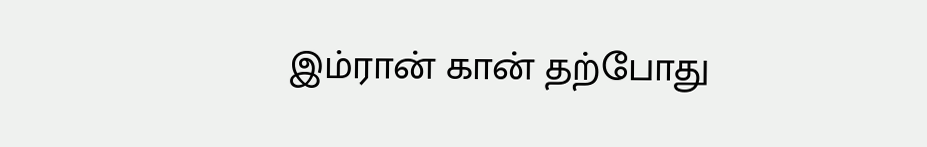இம்ரான் கான் தற்போது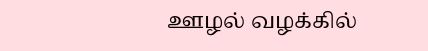ஊழல் வழக்கில்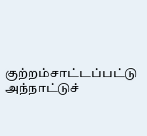குற்றம்சாட்டப்பட்டு அந்நாட்டுச்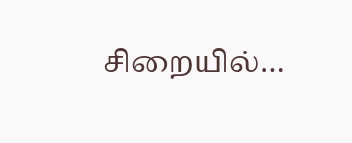சிறையில்…